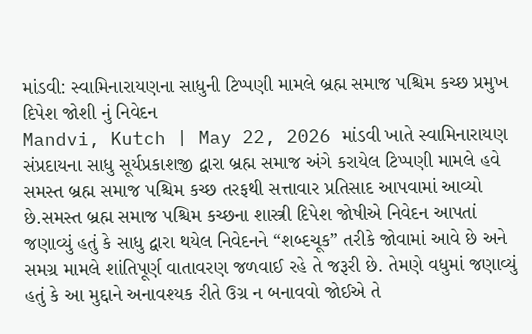માંડવી: સ્વામિનારાયણના સાધુની ટિપ્પણી મામલે બ્રહ્મ સમાજ પશ્ચિમ કચ્છ પ્રમુખ દિપેશ જોશી નું નિવેદન
Mandvi, Kutch | May 22, 2026 માંડવી ખાતે સ્વામિનારાયણ સંપ્રદાયના સાધુ સૂર્યપ્રકાશજી દ્વારા બ્રહ્મ સમાજ અંગે કરાયેલ ટિપ્પણી મામલે હવે સમસ્ત બ્રહ્મ સમાજ પશ્ચિમ કચ્છ તરફથી સત્તાવાર પ્રતિસાદ આપવામાં આવ્યો છે.સમસ્ત બ્રહ્મ સમાજ પશ્ચિમ કચ્છના શાસ્ત્રી દિપેશ જોષીએ નિવેદન આપતાં જણાવ્યું હતું કે સાધુ દ્વારા થયેલ નિવેદનને “શબ્દચૂક” તરીકે જોવામાં આવે છે અને સમગ્ર મામલે શાંતિપૂર્ણ વાતાવરણ જળવાઈ રહે તે જરૂરી છે. તેમણે વધુમાં જણાવ્યું હતું કે આ મુદ્દાને અનાવશ્યક રીતે ઉગ્ર ન બનાવવો જોઈએ તે